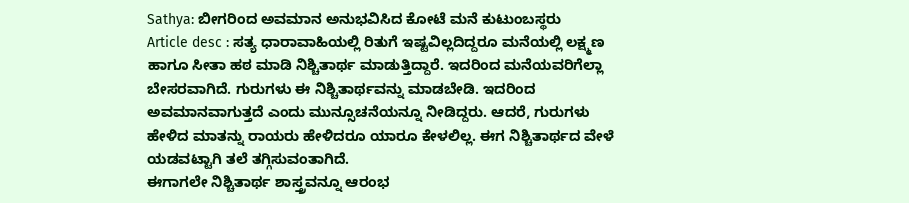Sathya: ಬೀಗರಿಂದ ಅವಮಾನ ಅನುಭವಿಸಿದ ಕೋಟೆ ಮನೆ ಕುಟುಂಬಸ್ಥರು
Article desc : ಸತ್ಯ ಧಾರಾವಾಹಿಯಲ್ಲಿ ರಿತುಗೆ ಇಷ್ಟವಿಲ್ಲದಿದ್ದರೂ ಮನೆಯಲ್ಲಿ ಲಕ್ಷ್ಮಣ ಹಾಗೂ ಸೀತಾ ಹಠ ಮಾಡಿ ನಿಶ್ಚಿತಾರ್ಥ ಮಾಡುತ್ತಿದ್ದಾರೆ. ಇದರಿಂದ ಮನೆಯವರಿಗೆಲ್ಲಾ ಬೇಸರವಾಗಿದೆ. ಗುರುಗಳು ಈ ನಿಶ್ಚಿತಾರ್ಥವನ್ನು ಮಾಡಬೇಡಿ. ಇದರಿಂದ ಅವಮಾನವಾಗುತ್ತದೆ ಎಂದು ಮುನ್ಸೂಚನೆಯನ್ನೂ ನೀಡಿದ್ದರು. ಆದರೆ, ಗುರುಗಳು ಹೇಳಿದ ಮಾತನ್ನು ರಾಯರು ಹೇಳಿದರೂ ಯಾರೂ ಕೇಳಲಿಲ್ಲ. ಈಗ ನಿಶ್ಚಿತಾರ್ಥದ ವೇಳೆ ಯಡವಟ್ಟಾಗಿ ತಲೆ ತಗ್ಗಿಸುವಂತಾಗಿದೆ.
ಈಗಾಗಲೇ ನಿಶ್ಚಿತಾರ್ಥ ಶಾಸ್ತ್ರವನ್ನೂ ಆರಂಭ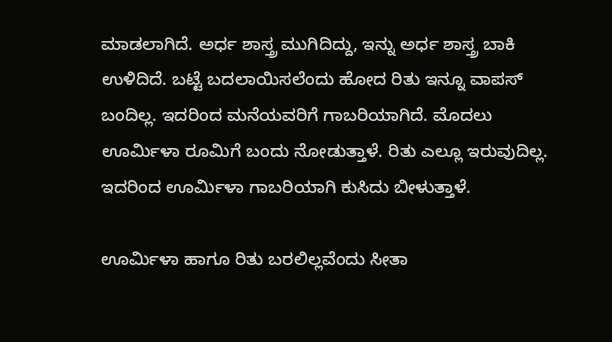ಮಾಡಲಾಗಿದೆ. ಅರ್ಧ ಶಾಸ್ತ್ರ ಮುಗಿದಿದ್ದು, ಇನ್ನು ಅರ್ಧ ಶಾಸ್ತ್ರ ಬಾಕಿ ಉಳಿದಿದೆ. ಬಟ್ಟೆ ಬದಲಾಯಿಸಲೆಂದು ಹೋದ ರಿತು ಇನ್ನೂ ವಾಪಸ್ ಬಂದಿಲ್ಲ. ಇದರಿಂದ ಮನೆಯವರಿಗೆ ಗಾಬರಿಯಾಗಿದೆ. ಮೊದಲು ಊರ್ಮಿಳಾ ರೂಮಿಗೆ ಬಂದು ನೋಡುತ್ತಾಳೆ. ರಿತು ಎಲ್ಲೂ ಇರುವುದಿಲ್ಲ. ಇದರಿಂದ ಊರ್ಮಿಳಾ ಗಾಬರಿಯಾಗಿ ಕುಸಿದು ಬೀಳುತ್ತಾಳೆ.

ಊರ್ಮಿಳಾ ಹಾಗೂ ರಿತು ಬರಲಿಲ್ಲವೆಂದು ಸೀತಾ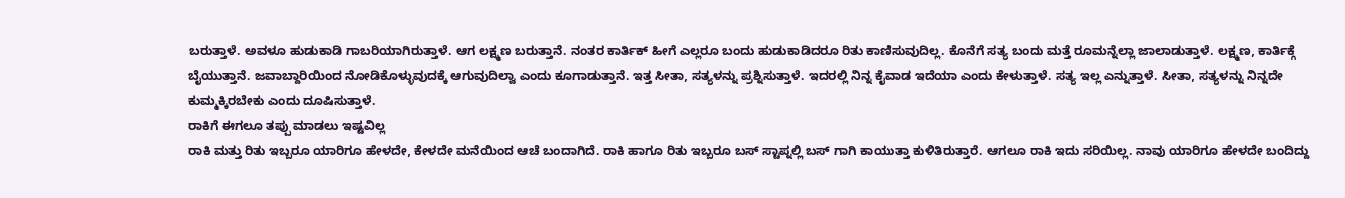ಬರುತ್ತಾಳೆ. ಅವಳೂ ಹುಡುಕಾಡಿ ಗಾಬರಿಯಾಗಿರುತ್ತಾಳೆ. ಆಗ ಲಕ್ಷ್ಮಣ ಬರುತ್ತಾನೆ. ನಂತರ ಕಾರ್ತಿಕ್ ಹೀಗೆ ಎಲ್ಲರೂ ಬಂದು ಹುಡುಕಾಡಿದರೂ ರಿತು ಕಾಣಿಸುವುದಿಲ್ಲ. ಕೊನೆಗೆ ಸತ್ಯ ಬಂದು ಮತ್ತೆ ರೂಮನ್ನೆಲ್ಲಾ ಜಾಲಾಡುತ್ತಾಳೆ. ಲಕ್ಷ್ಮಣ, ಕಾರ್ತಿಕ್ಗೆ ಬೈಯುತ್ತಾನೆ. ಜವಾಬ್ದಾರಿಯಿಂದ ನೋಡಿಕೊಳ್ಳುವುದಕ್ಕೆ ಆಗುವುದಿಲ್ವಾ ಎಂದು ಕೂಗಾಡುತ್ತಾನೆ. ಇತ್ತ ಸೀತಾ, ಸತ್ಯಳನ್ನು ಪ್ರಶ್ನಿಸುತ್ತಾಳೆ. ಇದರಲ್ಲಿ ನಿನ್ನ ಕೈವಾಡ ಇದೆಯಾ ಎಂದು ಕೇಳುತ್ತಾಳೆ. ಸತ್ಯ ಇಲ್ಲ ಎನ್ನುತ್ತಾಳೆ. ಸೀತಾ, ಸತ್ಯಳನ್ನು ನಿನ್ನದೇ ಕುಮ್ಮಕ್ಕಿರಬೇಕು ಎಂದು ದೂಷಿಸುತ್ತಾಳೆ.
ರಾಕಿಗೆ ಈಗಲೂ ತಪ್ಪು ಮಾಡಲು ಇಷ್ಟವಿಲ್ಲ
ರಾಕಿ ಮತ್ತು ರಿತು ಇಬ್ಬರೂ ಯಾರಿಗೂ ಹೇಳದೇ, ಕೇಳದೇ ಮನೆಯಿಂದ ಆಚೆ ಬಂದಾಗಿದೆ. ರಾಕಿ ಹಾಗೂ ರಿತು ಇಬ್ಬರೂ ಬಸ್ ಸ್ಟಾಪ್ನಲ್ಲಿ ಬಸ್ ಗಾಗಿ ಕಾಯುತ್ತಾ ಕುಳಿತಿರುತ್ತಾರೆ. ಆಗಲೂ ರಾಕಿ ಇದು ಸರಿಯಿಲ್ಲ. ನಾವು ಯಾರಿಗೂ ಹೇಳದೇ ಬಂದಿದ್ದು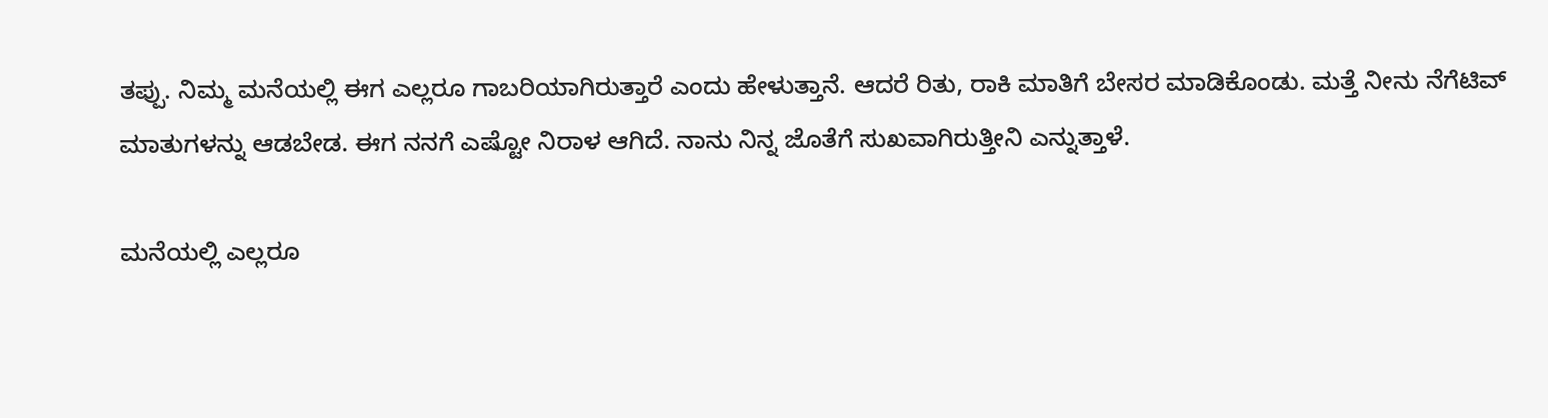ತಪ್ಪು. ನಿಮ್ಮ ಮನೆಯಲ್ಲಿ ಈಗ ಎಲ್ಲರೂ ಗಾಬರಿಯಾಗಿರುತ್ತಾರೆ ಎಂದು ಹೇಳುತ್ತಾನೆ. ಆದರೆ ರಿತು, ರಾಕಿ ಮಾತಿಗೆ ಬೇಸರ ಮಾಡಿಕೊಂಡು. ಮತ್ತೆ ನೀನು ನೆಗೆಟಿವ್ ಮಾತುಗಳನ್ನು ಆಡಬೇಡ. ಈಗ ನನಗೆ ಎಷ್ಟೋ ನಿರಾಳ ಆಗಿದೆ. ನಾನು ನಿನ್ನ ಜೊತೆಗೆ ಸುಖವಾಗಿರುತ್ತೀನಿ ಎನ್ನುತ್ತಾಳೆ.

ಮನೆಯಲ್ಲಿ ಎಲ್ಲರೂ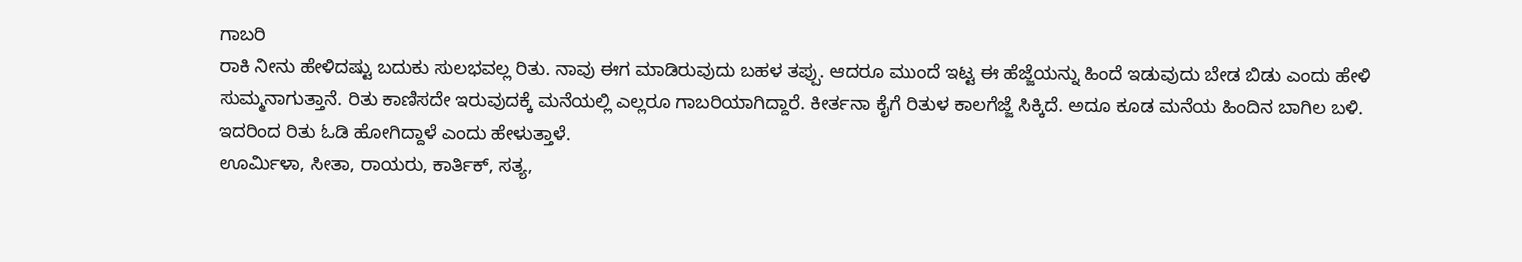ಗಾಬರಿ
ರಾಕಿ ನೀನು ಹೇಳಿದಷ್ಟು ಬದುಕು ಸುಲಭವಲ್ಲ ರಿತು. ನಾವು ಈಗ ಮಾಡಿರುವುದು ಬಹಳ ತಪ್ಪು. ಆದರೂ ಮುಂದೆ ಇಟ್ಟ ಈ ಹೆಜ್ಜೆಯನ್ನು ಹಿಂದೆ ಇಡುವುದು ಬೇಡ ಬಿಡು ಎಂದು ಹೇಳಿ ಸುಮ್ಮನಾಗುತ್ತಾನೆ. ರಿತು ಕಾಣಿಸದೇ ಇರುವುದಕ್ಕೆ ಮನೆಯಲ್ಲಿ ಎಲ್ಲರೂ ಗಾಬರಿಯಾಗಿದ್ದಾರೆ. ಕೀರ್ತನಾ ಕೈಗೆ ರಿತುಳ ಕಾಲಗೆಜ್ಜೆ ಸಿಕ್ಕಿದೆ. ಅದೂ ಕೂಡ ಮನೆಯ ಹಿಂದಿನ ಬಾಗಿಲ ಬಳಿ. ಇದರಿಂದ ರಿತು ಓಡಿ ಹೋಗಿದ್ದಾಳೆ ಎಂದು ಹೇಳುತ್ತಾಳೆ.
ಊರ್ಮಿಳಾ, ಸೀತಾ, ರಾಯರು, ಕಾರ್ತಿಕ್, ಸತ್ಯ,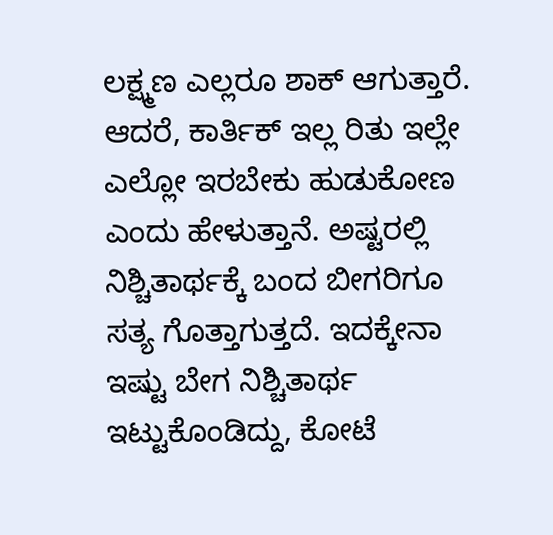ಲಕ್ಷ್ಮಣ ಎಲ್ಲರೂ ಶಾಕ್ ಆಗುತ್ತಾರೆ. ಆದರೆ, ಕಾರ್ತಿಕ್ ಇಲ್ಲ ರಿತು ಇಲ್ಲೇ ಎಲ್ಲೋ ಇರಬೇಕು ಹುಡುಕೋಣ ಎಂದು ಹೇಳುತ್ತಾನೆ. ಅಷ್ಟರಲ್ಲಿ ನಿಶ್ಚಿತಾರ್ಥಕ್ಕೆ ಬಂದ ಬೀಗರಿಗೂ ಸತ್ಯ ಗೊತ್ತಾಗುತ್ತದೆ. ಇದಕ್ಕೇನಾ ಇಷ್ಟು ಬೇಗ ನಿಶ್ಚಿತಾರ್ಥ ಇಟ್ಟುಕೊಂಡಿದ್ದು, ಕೋಟೆ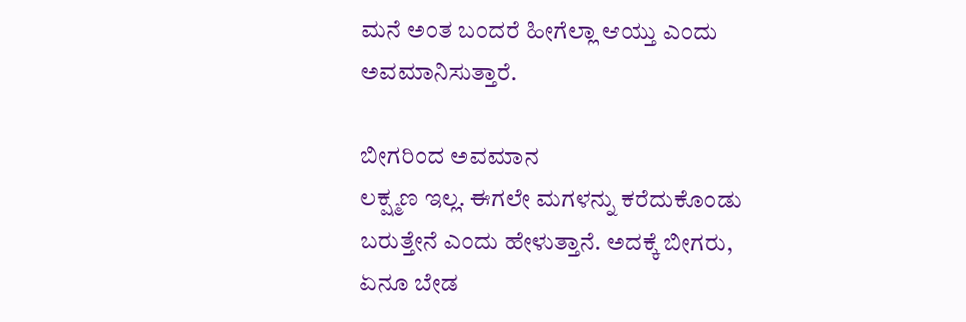ಮನೆ ಅಂತ ಬಂದರೆ ಹೀಗೆಲ್ಲಾ ಆಯ್ತು ಎಂದು ಅವಮಾನಿಸುತ್ತಾರೆ.

ಬೀಗರಿಂದ ಅವಮಾನ
ಲಕ್ಷ್ಮಣ ಇಲ್ಲ. ಈಗಲೇ ಮಗಳನ್ನು ಕರೆದುಕೊಂಡು ಬರುತ್ತೇನೆ ಎಂದು ಹೇಳುತ್ತಾನೆ. ಅದಕ್ಕೆ ಬೀಗರು, ಏನೂ ಬೇಡ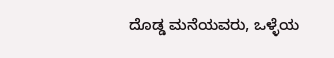ದೊಡ್ಡ ಮನೆಯವರು, ಒಳ್ಳೆಯ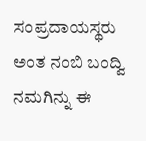ಸಂಪ್ರದಾಯಸ್ಥರು ಅಂತ ನಂಬಿ ಬಂದ್ವಿ ನಮಗಿನ್ನು ಈ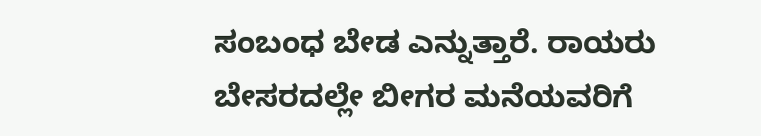ಸಂಬಂಧ ಬೇಡ ಎನ್ನುತ್ತಾರೆ. ರಾಯರು ಬೇಸರದಲ್ಲೇ ಬೀಗರ ಮನೆಯವರಿಗೆ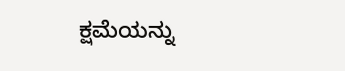ಕ್ಷಮೆಯನ್ನು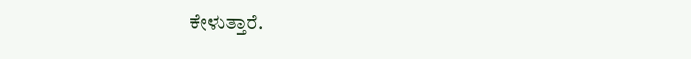ಕೇಳುತ್ತಾರೆ.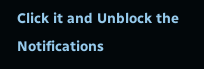Click it and Unblock the Notifications